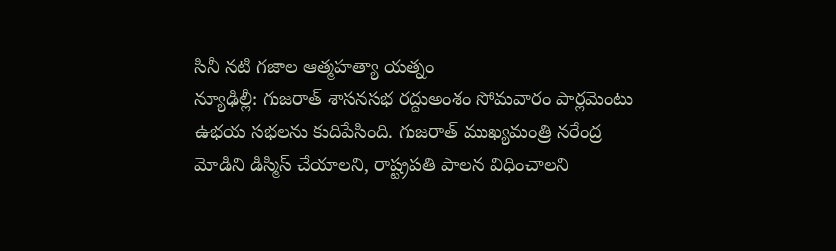సినీ నటి గజాల ఆత్మహత్యా యత్నం
న్యూఢిల్లీ: గుజరాత్ శాసనసభ రద్దుఅంశం సోమవారం పార్లమెంటు ఉభయ సభలను కుదిపేసింది. గుజరాత్ ముఖ్యమంత్రి నరేంద్ర మోడిని డిస్మిస్ చేయాలని, రాష్ట్రపతి పాలన విధించాలని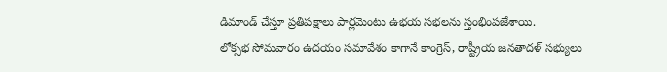డిమాండ్ చేస్తూ ప్రతిపక్షాలు పార్లమెంటు ఉభయ సభలను స్తంభింపజేశాయి.
లోక్సభ సోమవారం ఉదయం సమావేశం కాగానే కాంగ్రెస్, రాష్ట్రీయ జనతాదళ్ సభ్యులు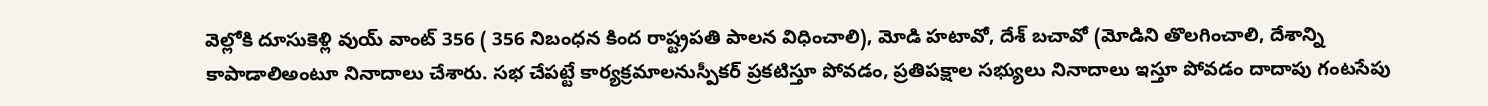వెల్లోకి దూసుకెళ్లి వుయ్ వాంట్ 356 ( 356 నిబంధన కింద రాష్ట్రపతి పాలన విధించాలి), మోడి హటావో, దేశ్ బచావో (మోడిని తొలగించాలి, దేశాన్ని కాపాడాలిఅంటూ నినాదాలు చేశారు. సభ చేపట్టే కార్యక్రమాలనుస్పీకర్ ప్రకటిస్తూ పోవడం, ప్రతిపక్షాల సభ్యులు నినాదాలు ఇస్తూ పోవడం దాదాపు గంటసేపు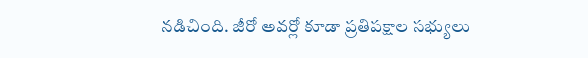నడిచింది. జీరో అవర్లో కూడా ప్రతిపక్షాల సభ్యులు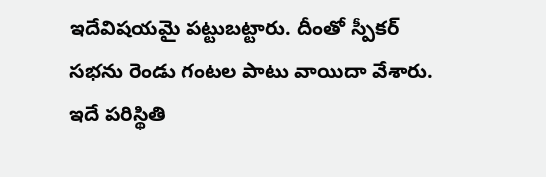ఇదేవిషయమై పట్టుబట్టారు. దీంతో స్పీకర్ సభను రెండు గంటల పాటు వాయిదా వేశారు.
ఇదే పరిస్థితి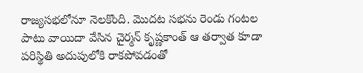రాజ్యసభలోనూ నెలకొంది. మొదట సభను రెండు గంటల పాటు వాయిదా వేసిన చైర్మన్ కృష్ణకాంత్ ఆ తర్వాత కూడా పరిస్థితి అదుపులోకి రాకపోవడంతో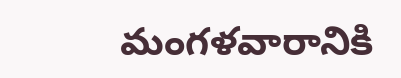మంగళవారానికి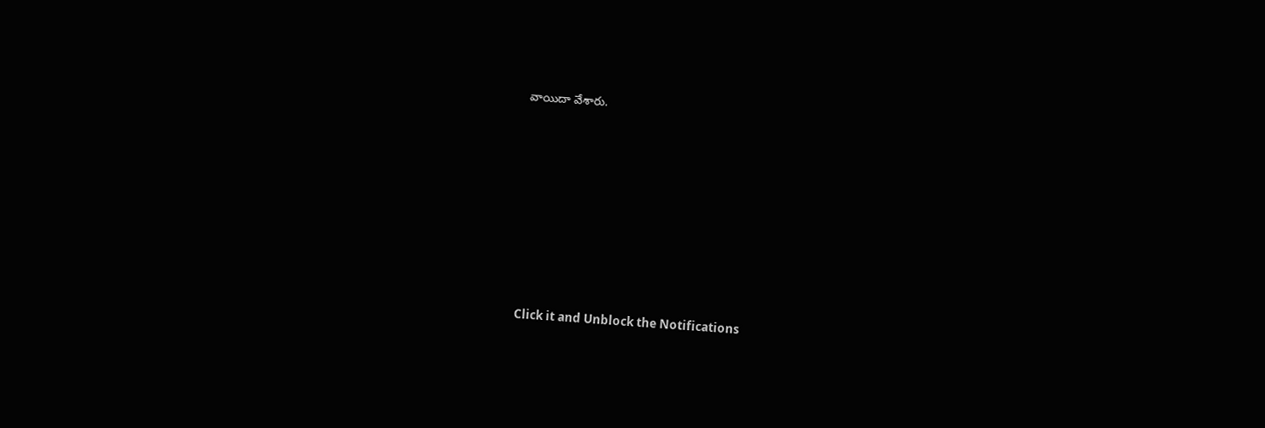వాయిదా వేశారు.












Click it and Unblock the Notifications